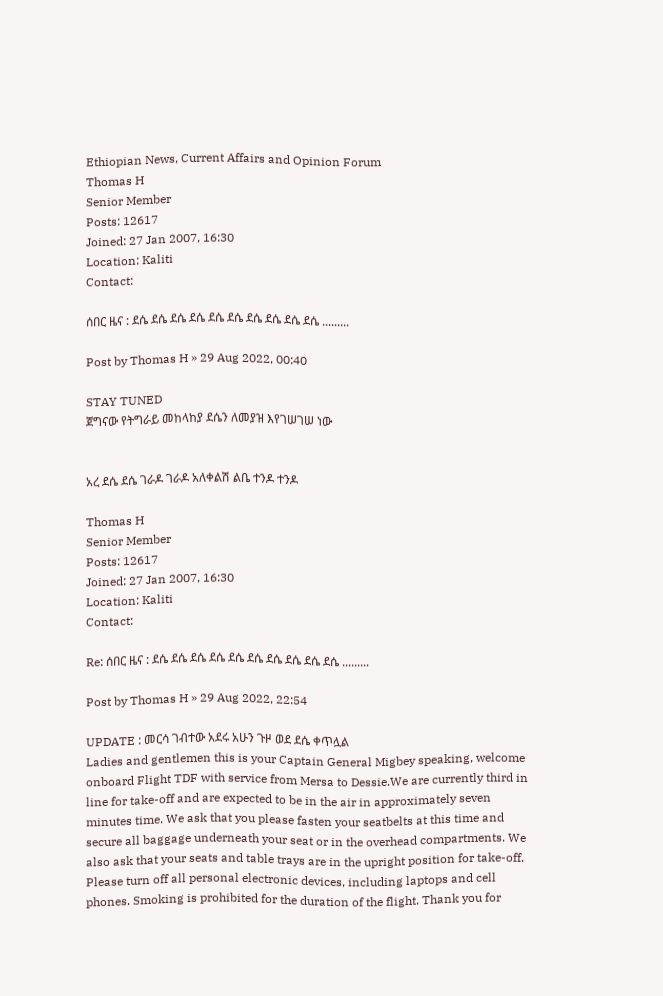Ethiopian News, Current Affairs and Opinion Forum
Thomas H
Senior Member
Posts: 12617
Joined: 27 Jan 2007, 16:30
Location: Kaliti
Contact:

ሰበር ዜና : ደሴ ደሴ ደሴ ደሴ ደሴ ደሴ ደሴ ደሴ ደሴ ደሴ .........

Post by Thomas H » 29 Aug 2022, 00:40

STAY TUNED
ጀግናው የትግራይ መከላከያ ደሴን ለመያዝ እየገሠገሠ ነው


አረ ደሴ ደሴ ገራዶ ገራዶ አለቀልሽ ልቤ ተንዶ ተንዶ

Thomas H
Senior Member
Posts: 12617
Joined: 27 Jan 2007, 16:30
Location: Kaliti
Contact:

Re: ሰበር ዜና : ደሴ ደሴ ደሴ ደሴ ደሴ ደሴ ደሴ ደሴ ደሴ ደሴ .........

Post by Thomas H » 29 Aug 2022, 22:54

UPDATE : መርሳ ገብተው አደሩ አሁን ጉዞ ወደ ደሴ ቀጥሏል
Ladies and gentlemen this is your Captain General Migbey speaking, welcome onboard Flight TDF with service from Mersa to Dessie.We are currently third in line for take-off and are expected to be in the air in approximately seven minutes time. We ask that you please fasten your seatbelts at this time and secure all baggage underneath your seat or in the overhead compartments. We also ask that your seats and table trays are in the upright position for take-off. Please turn off all personal electronic devices, including laptops and cell phones. Smoking is prohibited for the duration of the flight. Thank you for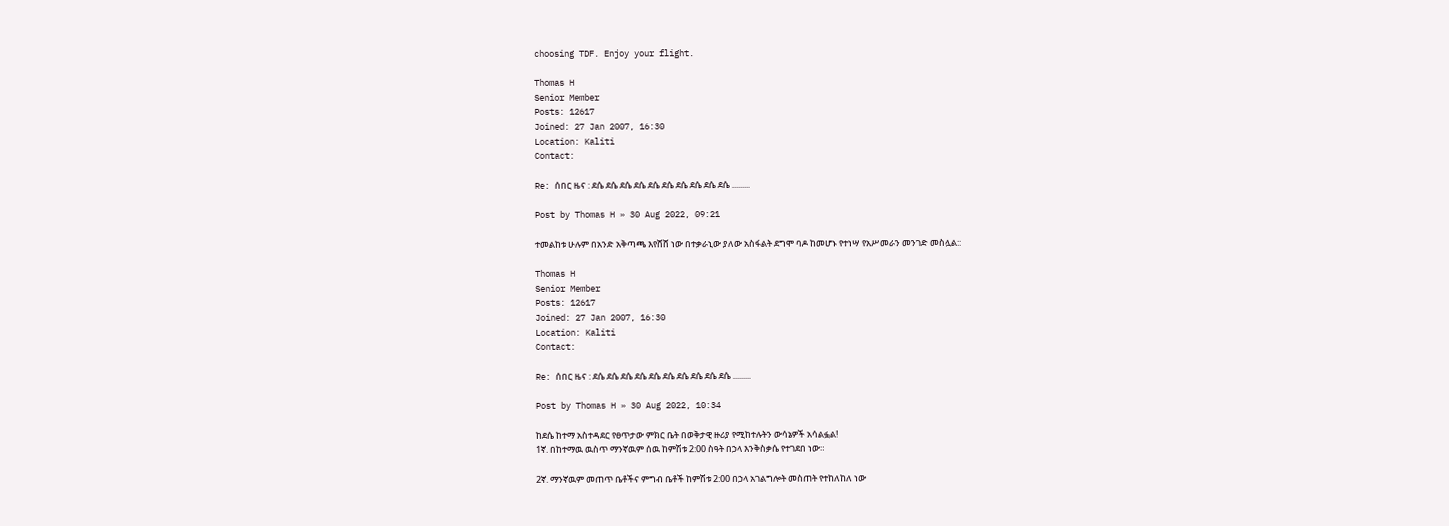choosing TDF. Enjoy your flight.

Thomas H
Senior Member
Posts: 12617
Joined: 27 Jan 2007, 16:30
Location: Kaliti
Contact:

Re: ሰበር ዜና : ደሴ ደሴ ደሴ ደሴ ደሴ ደሴ ደሴ ደሴ ደሴ ደሴ .........

Post by Thomas H » 30 Aug 2022, 09:21

ተመልከቱ ሁሉም በአንድ አቅጣጫ እየሸሸ ነው በተቃራኒው ያለው አስፋልት ደግሞ ባዶ ከመሆኑ የተነሣ የአሥመራን መንገድ መስሏል::

Thomas H
Senior Member
Posts: 12617
Joined: 27 Jan 2007, 16:30
Location: Kaliti
Contact:

Re: ሰበር ዜና : ደሴ ደሴ ደሴ ደሴ ደሴ ደሴ ደሴ ደሴ ደሴ ደሴ .........

Post by Thomas H » 30 Aug 2022, 10:34

ከደሴ ከተማ አስተዳደር የፀጥታው ምክር ቤት በወቅታዊ ዙሪያ የሚከተሉትን ውሳኔዎች አሳልፏል!
1ኛ. በከተማዉ ዉስጥ ማንኛዉም ሰዉ ከምሽቱ 2:00 ስዓት በኃላ እንቅስቃሴ የተገደበ ነው።

2ኛ. ማንኛዉም መጠጥ ቤቶችና ምግብ ቤቶች ከምሽቱ 2:00 በኃላ አገልግሎት መስጠት የተከለከለ ነው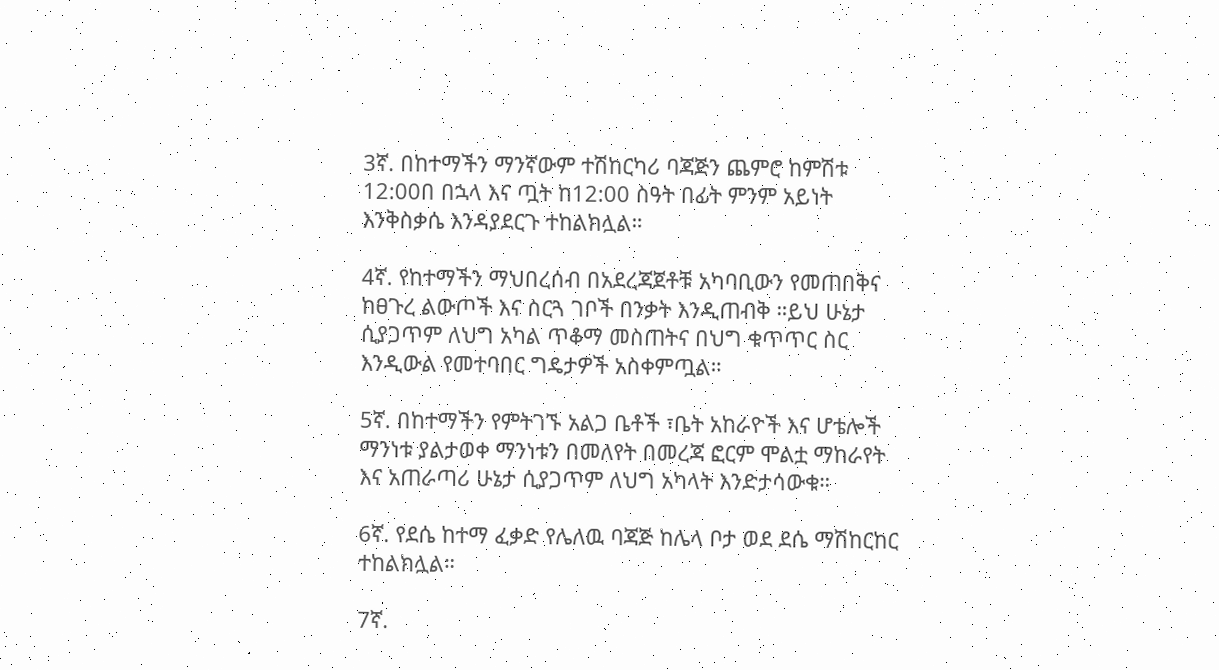3ኛ. በከተማችን ማንኛውም ተሽከርካሪ ባጃጅን ጨምሮ ከምሽቱ 12:00በ በኋላ እና ጧት ከ12:00 ስዓት በፊት ምንም አይነት እንቅስቃሴ እንዳያደርጉ ተከልክሏል።

4ኛ. የከተማችን ማህበረሰብ በአደረጃጀቶቹ አካባቢውን የመጠበቅና ከፀጉረ ልውጦች እና ስርጓ ገቦች በንቃት እንዲጠብቅ ።ይህ ሁኔታ ሲያጋጥም ለህግ አካል ጥቆማ መስጠትና በህግ ቁጥጥር ስር እንዲውል የመተባበር ግዴታዎች አስቀምጧል።

5ኛ. በከተማችን የምትገኙ አልጋ ቤቶች ፣ቤት አከራዮች እና ሆቴሎች ማንነቱ ያልታወቀ ማንነቱን በመለየት በመረጃ ፎርም ሞልቷ ማከራየት እና አጠራጣሪ ሁኔታ ሲያጋጥም ለህግ አካላት እንድታሳውቁ።

6ኛ. የደሴ ከተማ ፈቃድ የሌለዉ ባጃጅ ከሌላ ቦታ ወደ ደሴ ማሽከርከር ተከልክሏል።

7ኛ.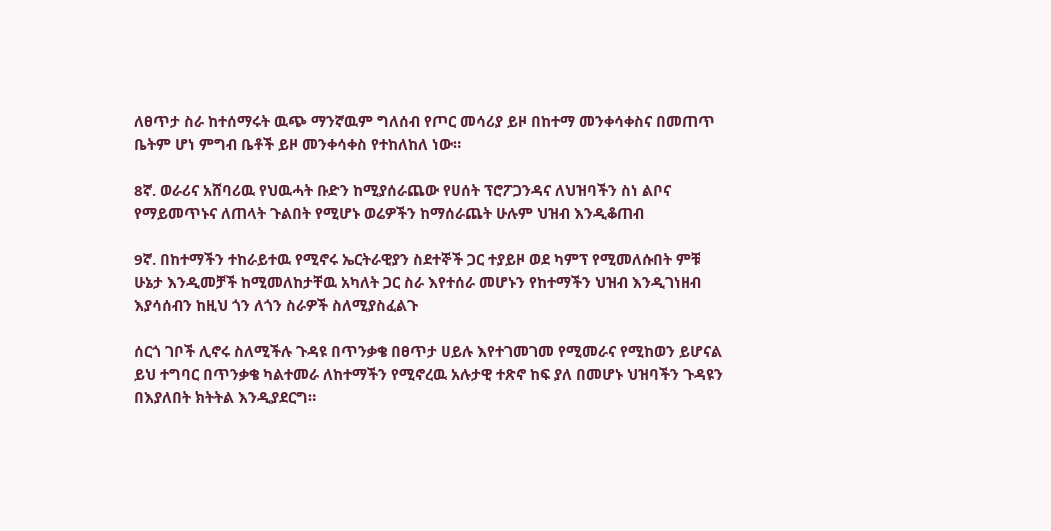ለፀጥታ ስራ ከተሰማሩት ዉጭ ማንኛዉም ግለሰብ የጦር መሳሪያ ይዞ በከተማ መንቀሳቀስና በመጠጥ ቤትም ሆነ ምግብ ቤቶች ይዞ መንቀሳቀስ የተከለከለ ነው።

8ኛ. ወራሪና አሸባሪዉ የህዉሓት ቡድን ከሚያሰራጨው የሀሰት ፕሮፖጋንዳና ለህዝባችን ስነ ልቦና የማይመጥኑና ለጠላት ጉልበት የሚሆኑ ወሬዎችን ከማሰራጨት ሁሉም ህዝብ እንዲቆጠብ

9ኛ. በከተማችን ተከራይተዉ የሚኖሩ ኤርትራዊያን ስደተኞች ጋር ተያይዞ ወደ ካምፕ የሚመለሱበት ምቹ ሁኔታ እንዲመቻች ከሚመለከታቸዉ አካለት ጋር ስራ እየተሰራ መሆኑን የከተማችን ህዝብ እንዲገነዘብ እያሳሰብን ከዚህ ጎን ለጎን ስራዎች ስለሚያስፈልጉ

ሰርጎ ገቦች ሊኖሩ ስለሚችሉ ጉዳዩ በጥንቃቄ በፀጥታ ሀይሉ እየተገመገመ የሚመራና የሚከወን ይሆናል ይህ ተግባር በጥንቃቄ ካልተመራ ለከተማችን የሚኖረዉ አሉታዊ ተጽኖ ከፍ ያለ በመሆኑ ህዝባችን ጉዳዩን በእያለበት ክትትል እንዲያደርግ።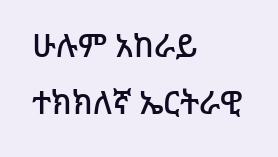ሁሉም አከራይ ተክክለኛ ኤርትራዊ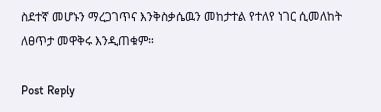ስደተኛ መሆኑን ማረጋገጥና እንቅስቃሴዉን መከታተል የተለየ ነገር ሲመለከት ለፀጥታ መዋቅሩ እንዲጠቁም።

Post Reply